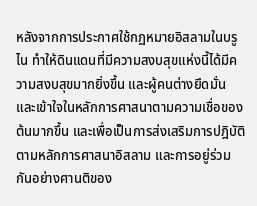หลังจากการประกาศใช้กฏหมายอิสลามในบรูไน ทำให้ดินแดนที่มีความสงบสุขแห่งนี้ได้มีความสงบสุขมากยิ่งขึ้น และผู้คนต่างยึดมั่นและเข้าใจในหลักการศาสนาตามความเชื่อของต้นมากขึ้น และเพื่อเป็นการส่งเสริมการปฎิบัติตามหลักการศาสนาอิสลาม และการอยู่ร่วมกันอย่างศานติของ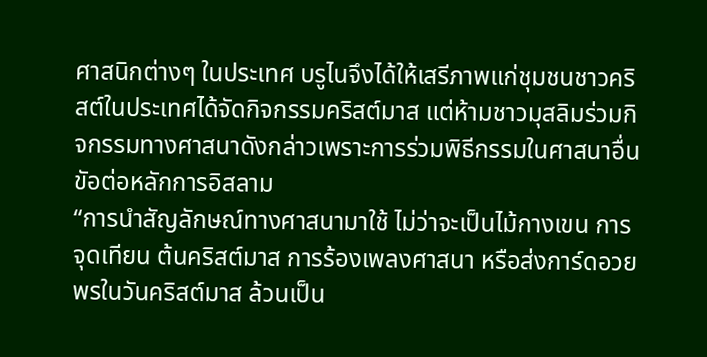ศาสนิกต่างๆ ในประเทศ บรูไนจึงได้ให้เสรีภาพแก่ชุมชนชาวคริสต์ในประเทศได้จัดกิจกรรมคริสต์มาส แต่ห้ามชาวมุสลิมร่วมกิจกรรมทางศาสนาดังกล่าวเพราะการร่วมพิธีกรรมในศาสนาอื่น ขัอต่อหลักการอิสลาม
“การนำสัญลักษณ์ทางศาสนามาใช้ ไม่ว่าจะเป็นไม้กางเขน การจุดเทียน ต้นคริสต์มาส การร้องเพลงศาสนา หรือส่งการ์ดอวยพรในวันคริสต์มาส ล้วนเป็น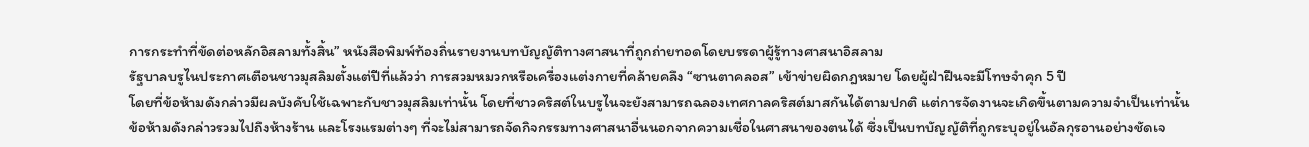การกระทำที่ขัดต่อหลักอิสลามทั้งสิ้น” หนังสือพิมพ์ท้องถิ่นรายงานบทบัญญัติทางศาสนาที่ถูกถ่ายทอดโดยบรรดาผู้รู้ทางศาสนาอิสลาม
รัฐบาลบรูไนประกาศเตือนชาวมุสลิมตั้งแต่ปีที่แล้วว่า การสวมหมวกหรือเครื่องแต่งกายที่คล้ายคลึง “ซานตาคลอส” เข้าข่ายผิดกฎหมาย โดยผู้ฝ่าฝืนจะมีโทษจำคุก 5 ปี
โดยที่ข้อห้ามดังกล่าวมีผลบังคับใช้เฉพาะกับชาวมุสลิมเท่านั้น โดยที่ชาวคริสต์ในบรูไนจะยังสามารถฉลองเทศกาลคริสต์มาสกันได้ตามปกติ แต่การจัดงานจะเกิดขึ้นตามความจำเป็นเท่านั้น
ข้อห้ามดังกล่าวรวมไปถึงห้างร้าน และโรงแรมต่างๆ ที่จะไม่สามารถจัดกิจกรรมทางศาสนาอื่นนอกจากความเชื่อในศาสนาของตนได้ ซึ่งเป็นบทบัญญัติที่ถูกระบุอยู่ในอัลกุรอานอย่างชัดเจ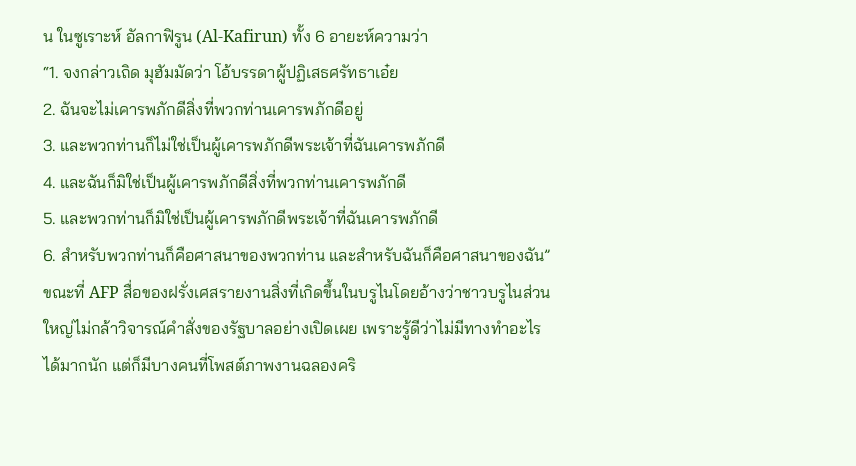น ในซูเราะห์ อัลกาฟิรูน (Al-Kafirun) ทั้ง 6 อายะห์ความว่า
“1. จงกล่าวเถิด มุฮัมมัดว่า โอ้บรรดาผู้ปฏิเสธศรัทธาเอ๋ย
2. ฉันจะไม่เคารพภักดีสิ่งที่พวกท่านเคารพภักดีอยู่
3. และพวกท่านก็ไม่ใช่เป็นผู้เคารพภักดีพระเจ้าที่ฉันเคารพภักดี
4. และฉันก็มิใช่เป็นผู้เคารพภักดีสิ่งที่พวกท่านเคารพภักดี
5. และพวกท่านก็มิใช่เป็นผู้เคารพภักดีพระเจ้าที่ฉันเคารพภักดี
6. สำหรับพวกท่านก็คือศาสนาของพวกท่าน และสำหรับฉันก็คือศาสนาของฉัน”
ขณะที่ AFP สื่อของฝรั่งเศสรายงานสิ่งที่เกิดขึ้นในบรูไนโดยอ้างว่าชาวบรูไนส่วนใหญ่ไม่กล้าวิจารณ์คำสั่งของรัฐบาลอย่างเปิดเผย เพราะรู้ดีว่าไม่มีทางทำอะไรได้มากนัก แต่ก็มีบางคนที่โพสต์ภาพงานฉลองคริ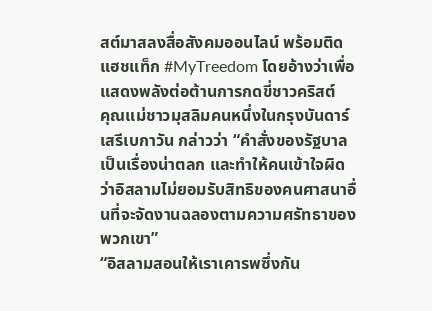สต์มาสลงสื่อสังคมออนไลน์ พร้อมติดแฮชแท็ก #MyTreedom โดยอ้างว่าเพื่อแสดงพลังต่อต้านการกดขี่ชาวคริสต์
คุณแม่ชาวมุสลิมคนหนึ่งในกรุงบันดาร์เสรีเบกาวัน กล่าวว่า “คำสั่งของรัฐบาลเป็นเรื่องน่าตลก และทำให้คนเข้าใจผิดว่าอิสลามไม่ยอมรับสิทธิของคนศาสนาอื่นที่จะจัดงานฉลองตามความศรัทธาของพวกเขา”
“อิสลามสอนให้เราเคารพซึ่งกัน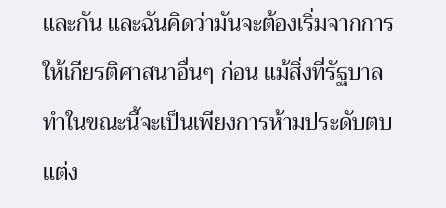และกัน และฉันคิดว่ามันจะต้องเริ่มจากการให้เกียรติศาสนาอื่นๆ ก่อน แม้สิ่งที่รัฐบาลทำในขณะนี้จะเป็นเพียงการห้ามประดับตบแต่ง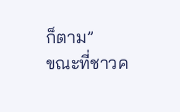ก็ตาม”
ขณะที่ชาวค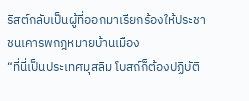ริสต์กลับเป็นผู้ที่ออกมาเรียกร้องให้ประชาชนเคารพกฎหมายบ้านเมือง
“ที่นี่เป็นประเทศมุสลิม โบสถ์ก็ต้องปฏิบัติ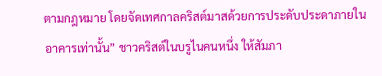ตามกฎหมาย โดยจัดเทศกาลคริสต์มาสด้วยการประดับประดาภายในอาคารเท่านั้น” ชาวคริสต์ในบรูไนคนหนึ่ง ให้สัมภา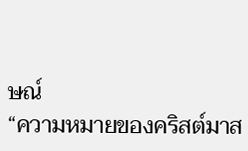ษณ์
“ความหมายของคริสต์มาส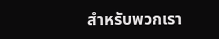สำหรับพวกเรา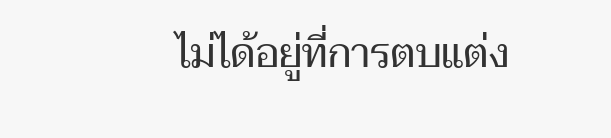ไม่ได้อยู่ที่การตบแต่ง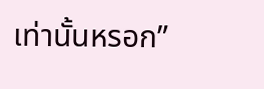เท่านั้นหรอก”